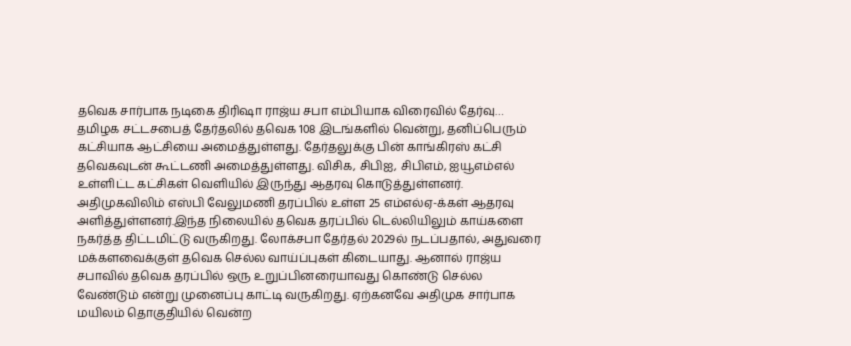தவெக சார்பாக நடிகை திரிஷா ராஜ்ய சபா எம்பியாக விரைவில் தேர்வு…
தமிழக சட்டசபைத் தேர்தலில் தவெக 108 இடங்களில் வென்று, தனிப்பெரும் கட்சியாக ஆட்சியை அமைத்துள்ளது. தேர்தலுக்கு பின் காங்கிரஸ் கட்சி தவெகவுடன் கூட்டணி அமைத்துள்ளது. விசிக, சிபிஐ, சிபிஎம், ஐயூஎம்எல் உள்ளிட்ட கட்சிகள் வெளியில் இருந்து ஆதரவு கொடுத்துள்ளனர். அதிமுகவிலிம் எஸ்பி வேலுமணி தரப்பில் உள்ள 25 எம்எல்ஏ-க்கள் ஆதரவு அளித்துள்ளனர்.இந்த நிலையில் தவெக தரப்பில் டெல்லியிலும் காய்களை நகர்த்த திட்டமிட்டு வருகிறது. லோக்சபா தேர்தல் 2029ல் நடப்பதால், அதுவரை மக்களவைக்குள் தவெக செல்ல வாய்ப்புகள் கிடையாது. ஆனால் ராஜ்ய சபாவில் தவெக தரப்பில் ஒரு உறுப்பினரையாவது கொண்டு செல்ல வேண்டும் என்று முனைப்பு காட்டி வருகிறது. ஏற்கனவே அதிமுக சார்பாக மயிலம் தொகுதியில் வென்ற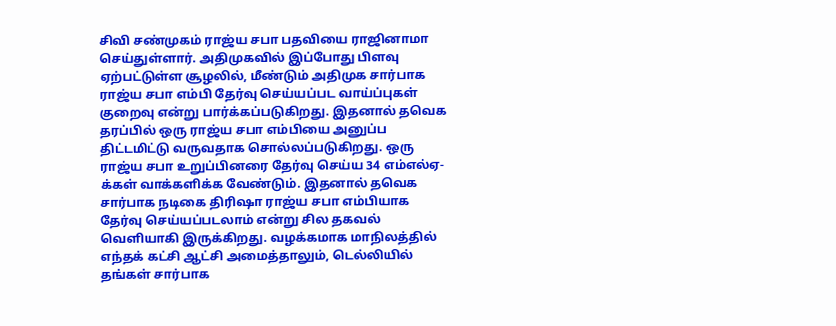சிவி சண்முகம் ராஜ்ய சபா பதவியை ராஜினாமா செய்துள்ளார். அதிமுகவில் இப்போது பிளவு ஏற்பட்டுள்ள சூழலில், மீண்டும் அதிமுக சார்பாக ராஜ்ய சபா எம்பி தேர்வு செய்யப்பட வாய்ப்புகள் குறைவு என்று பார்க்கப்படுகிறது. இதனால் தவெக தரப்பில் ஒரு ராஜ்ய சபா எம்பியை அனுப்ப திட்டமிட்டு வருவதாக சொல்லப்படுகிறது. ஒரு ராஜ்ய சபா உறுப்பினரை தேர்வு செய்ய 34 எம்எல்ஏ-க்கள் வாக்களிக்க வேண்டும். இதனால் தவெக சார்பாக நடிகை திரிஷா ராஜ்ய சபா எம்பியாக தேர்வு செய்யப்படலாம் என்று சில தகவல் வெளியாகி இருக்கிறது. வழக்கமாக மாநிலத்தில் எந்தக் கட்சி ஆட்சி அமைத்தாலும், டெல்லியில் தங்கள் சார்பாக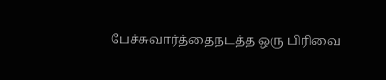பேச்சுவார்த்தைநடத்த ஒரு பிரிவை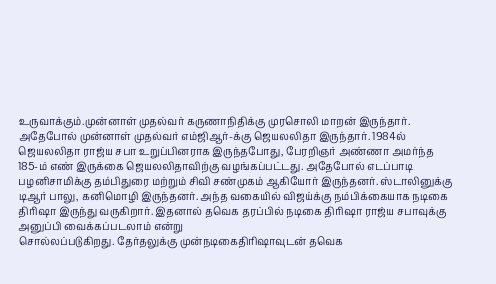உருவாக்கும்.முன்னாள் முதல்வர் கருணாநிதிக்கு முரசொலி மாறன் இருந்தார். அதேபோல் முன்னாள் முதல்வர் எம்ஜிஆர்-க்கு ஜெயலலிதா இருந்தார். 1984ல் ஜெயலலிதா ராஜ்ய சபா உறுப்பினராக இருந்தபோது, பேரறிஞர் அண்ணா அமர்ந்த 185-ம் எண் இருக்கை ஜெயலலிதாவிற்கு வழங்கப்பட்டது. அதேபோல் எடப்பாடி பழனிசாமிக்கு தம்பிதுரை மற்றும் சிவி சண்முகம் ஆகியோர் இருந்தனர். ஸ்டாலினுக்கு டிஆர் பாலு, கனிமொழி இருந்தனர். அந்த வகையில் விஜய்க்கு நம்பிக்கையாக நடிகை திரிஷா இருந்து வருகிறார். இதனால் தவெக தரப்பில் நடிகை திரிஷா ராஜ்ய சபாவுக்கு அனுப்பி வைக்கப்படலாம் என்று
சொல்லப்படுகிறது. தேர்தலுக்கு முன்நடிகைதிரிஷாவுடன் தவெக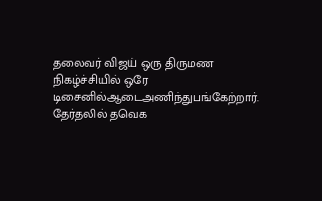தலைவர் விஜய் ஒரு திருமண நிகழ்ச்சியில் ஒரே டிசைனில்ஆடைஅணிந்துபங்கேற்றார். தேர்தலில் தவெக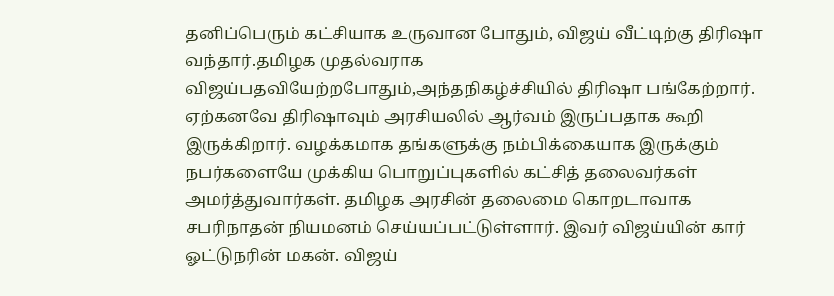தனிப்பெரும் கட்சியாக உருவான போதும், விஜய் வீட்டிற்கு திரிஷா வந்தார்.தமிழக முதல்வராக விஜய்பதவியேற்றபோதும்,அந்தநிகழ்ச்சியில் திரிஷா பங்கேற்றார். ஏற்கனவே திரிஷாவும் அரசியலில் ஆர்வம் இருப்பதாக கூறி இருக்கிறார். வழக்கமாக தங்களுக்கு நம்பிக்கையாக இருக்கும் நபர்களையே முக்கிய பொறுப்புகளில் கட்சித் தலைவர்கள் அமர்த்துவார்கள். தமிழக அரசின் தலைமை கொறடாவாக சபரிநாதன் நியமனம் செய்யப்பட்டுள்ளார். இவர் விஜய்யின் கார் ஓட்டுநரின் மகன். விஜய்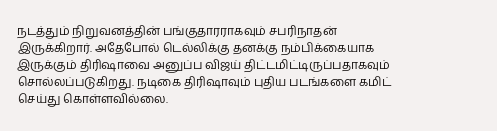நடத்தும் நிறுவனத்தின் பங்குதாரராகவும் சபரிநாதன் இருக்கிறார். அதேபோல் டெல்லிக்கு தனக்கு நம்பிக்கையாக இருக்கும் திரிஷாவை அனுப்ப விஜய் திட்டமிட்டிருப்பதாகவும் சொல்லப்படுகிறது. நடிகை திரிஷாவும் புதிய படங்களை கமிட் செய்து கொள்ளவில்லை.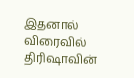இதனால் விரைவில் திரிஷாவின்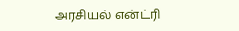அரசியல் என்ட்ரி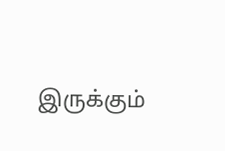இருக்கும்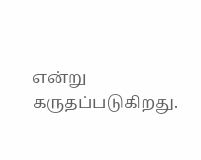என்று கருதப்படுகிறது.